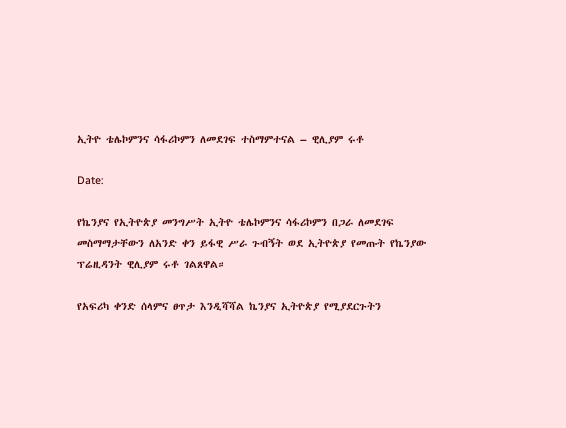ኢትዮ ቴሌኮምንና ሳፋሪኮምን ለመደገፍ ተስማምተናል – ዊሊያም ሩቶ

Date:

የኬንያና የኢትዮጵያ መንግሥት ኢትዮ ቴሌኮምንና ሳፋሪኮምን በጋራ ለመደገፍ መስማማታቸውን ለአንድ ቀን ይፋዊ ሥራ ጉብኝት ወደ ኢትዮጵያ የመጡት የኬንያው ፕሬዚዳንት ዊሊያም ሩቶ ገልጸዋል።

የአፍሪካ ቀንድ ሰላምና ፀጥታ እንዲሻሻል ኬንያና ኢትዮጵያ የሚያደርጉትን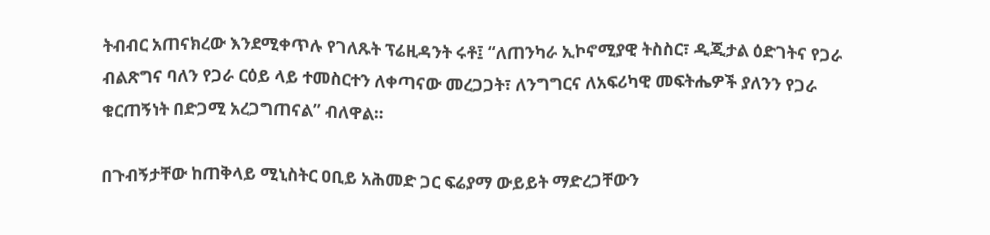ትብብር አጠናክረው እንደሚቀጥሉ የገለጹት ፕሬዚዳንት ሩቶ፤ “ለጠንካራ ኢኮኖሚያዊ ትስስር፣ ዲጂታል ዕድገትና የጋራ ብልጽግና ባለን የጋራ ርዕይ ላይ ተመስርተን ለቀጣናው መረጋጋት፣ ለንግግርና ለአፍሪካዊ መፍትሔዎች ያለንን የጋራ ቁርጠኝነት በድጋሚ አረጋግጠናል” ብለዋል።

በጉብኝታቸው ከጠቅላይ ሚኒስትር ዐቢይ አሕመድ ጋር ፍሬያማ ውይይት ማድረጋቸውን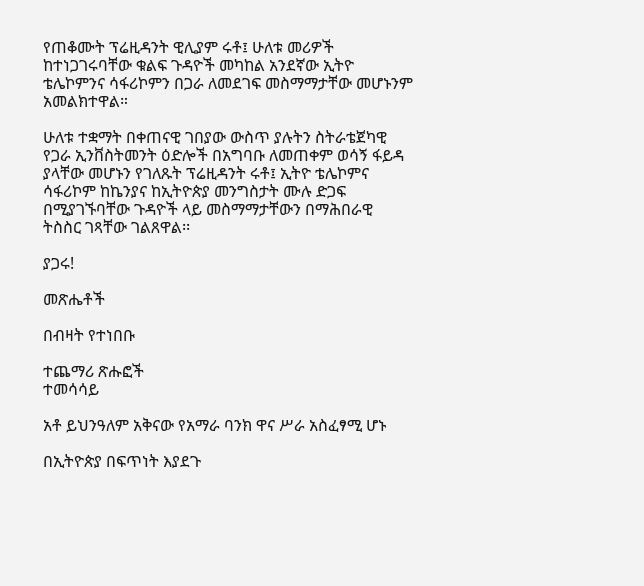የጠቆሙት ፕሬዚዳንት ዊሊያም ሩቶ፤ ሁለቱ መሪዎች ከተነጋገሩባቸው ቁልፍ ጉዳዮች መካከል አንደኛው ኢትዮ ቴሌኮምንና ሳፋሪኮምን በጋራ ለመደገፍ መስማማታቸው መሆኑንም አመልክተዋል።

ሁለቱ ተቋማት በቀጠናዊ ገበያው ውስጥ ያሉትን ስትራቴጀካዊ የጋራ ኢንቨስትመንት ዕድሎች በአግባቡ ለመጠቀም ወሳኝ ፋይዳ ያላቸው መሆኑን የገለጹት ፕሬዚዳንት ሩቶ፤ ኢትዮ ቴሌኮምና ሳፋሪኮም ከኬንያና ከኢትዮጵያ መንግስታት ሙሉ ድጋፍ በሚያገኙባቸው ጉዳዮች ላይ መስማማታቸውን በማሕበራዊ ትስስር ገጻቸው ገልጸዋል፡፡

ያጋሩ!

መጽሔቶች

በብዛት የተነበቡ

ተጨማሪ ጽሑፎች
ተመሳሳይ

አቶ ይህንዓለም አቅናው የአማራ ባንክ ዋና ሥራ አስፈፃሚ ሆኑ

በኢትዮጵያ በፍጥነት እያደጉ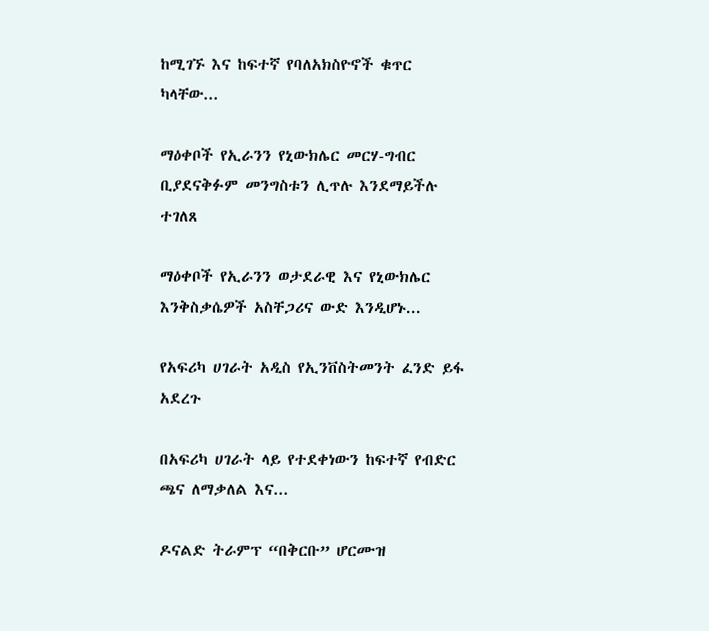ከሚገኙ እና ከፍተኛ የባለአክስዮኖች ቁጥር ካላቸው...

ማዕቀቦች የኢራንን የኒውክሌር መርሃ-ግብር ቢያደናቅፉም መንግስቱን ሊጥሉ እንደማይችሉ ተገለጸ

ማዕቀቦች የኢራንን ወታደራዊ እና የኒውክሌር እንቅስቃሴዎች አስቸጋሪና ውድ እንዲሆኑ...

የአፍሪካ ሀገራት አዲስ የኢንቨስትመንት ፈንድ ይፋ አደረጉ

በአፍሪካ ሀገራት ላይ የተደቀነውን ከፍተኛ የብድር ጫና ለማቃለል እና...

ዶናልድ ትራምፕ “በቅርቡ” ሆርሙዝ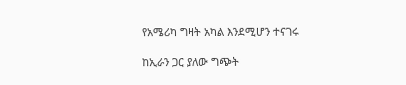የአሜሪካ ግዛት አካል እንደሚሆን ተናገሩ

ከኢራን ጋር ያለው ግጭት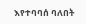እየተባባሰ ባለበት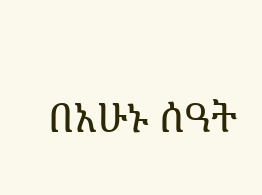በአሁኑ ሰዓት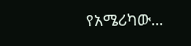የአሜሪካው...